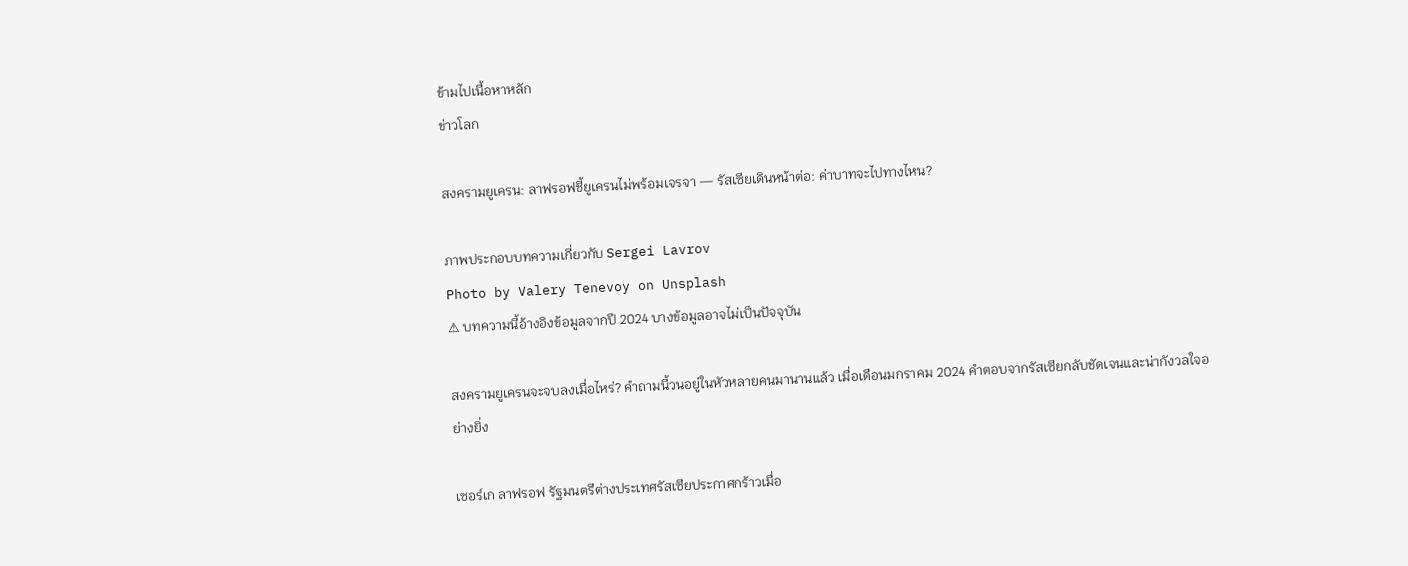ข้ามไปเนื้อหาหลัก
ข่าวโลก

สงครามยูเครน: ลาฟรอฟชี้ยูเครนไม่พร้อมเจรจา — รัสเซียเดินหน้าต่อ: ค่าบาทจะไปทางไหน?

ภาพประกอบบทความเกี่ยวกับ Sergei Lavrov
Photo by Valery Tenevoy on Unsplash
⚠ บทความนี้อ้างอิงข้อมูลจากปี 2024 บางข้อมูลอาจไม่เป็นปัจจุบัน

สงครามยูเครนจะจบลงเมื่อไหร่? คำถามนี้วนอยู่ในหัวหลายคนมานานแล้ว เมื่อเดือนมกราคม 2024 คำตอบจากรัสเซียกลับชัดเจนและน่ากังวลใจอย่างยิ่ง

เซอร์เก ลาฟรอฟ รัฐมนตรีต่างประเทศรัสเซียประกาศกร้าวเมื่อ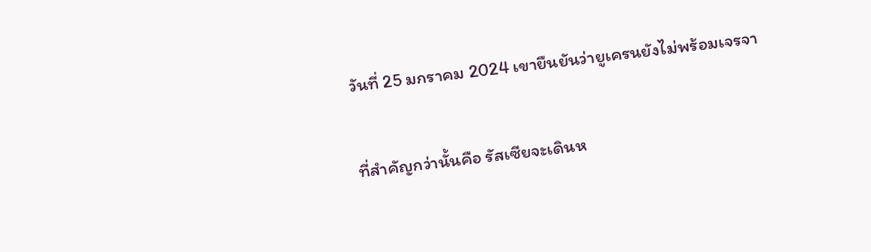วันที่ 25 มกราคม 2024 เขายืนยันว่ายูเครนยังไม่พร้อมเจรจา

ที่สำคัญกว่านั้นคือ รัสเซียจะเดินห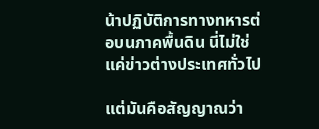น้าปฏิบัติการทางทหารต่อบนภาคพื้นดิน นี่ไม่ใช่แค่ข่าวต่างประเทศทั่วไป

แต่มันคือสัญญาณว่า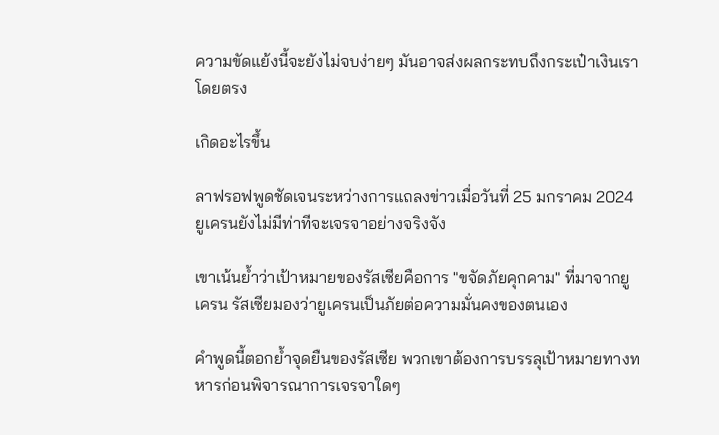ความขัดแย้งนี้จะยังไม่จบง่ายๆ มันอาจส่งผลกระทบถึงกระเป๋าเงินเราโดยตรง

เกิดอะไรขึ้น

ลาฟรอฟพูดชัดเจนระหว่างการแถลงข่าวเมื่อวันที่ 25 มกราคม 2024 ยูเครนยังไม่มีท่าทีจะเจรจาอย่างจริงจัง

เขาเน้นย้ำว่าเป้าหมายของรัสเซียคือการ "ขจัดภัยคุกคาม" ที่มาจากยูเครน รัสเซียมองว่ายูเครนเป็นภัยต่อความมั่นคงของตนเอง

คำพูดนี้ตอกย้ำจุดยืนของรัสเซีย พวกเขาต้องการบรรลุเป้าหมายทางทหารก่อนพิจารณาการเจรจาใดๆ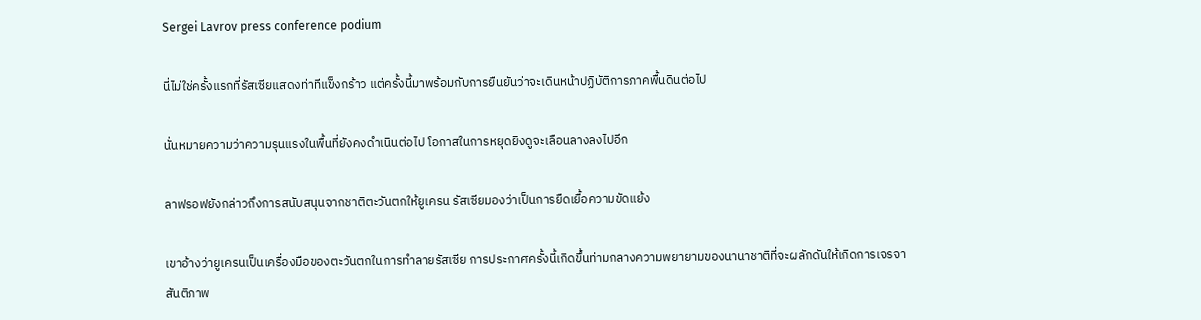Sergei Lavrov press conference podium

นี่ไม่ใช่ครั้งแรกที่รัสเซียแสดงท่าทีแข็งกร้าว แต่ครั้งนี้มาพร้อมกับการยืนยันว่าจะเดินหน้าปฏิบัติการภาคพื้นดินต่อไป

นั่นหมายความว่าความรุนแรงในพื้นที่ยังคงดำเนินต่อไป โอกาสในการหยุดยิงดูจะเลือนลางลงไปอีก

ลาฟรอฟยังกล่าวถึงการสนับสนุนจากชาติตะวันตกให้ยูเครน รัสเซียมองว่าเป็นการยืดเยื้อความขัดแย้ง

เขาอ้างว่ายูเครนเป็นเครื่องมือของตะวันตกในการทำลายรัสเซีย การประกาศครั้งนี้เกิดขึ้นท่ามกลางความพยายามของนานาชาติที่จะผลักดันให้เกิดการเจรจาสันติภาพ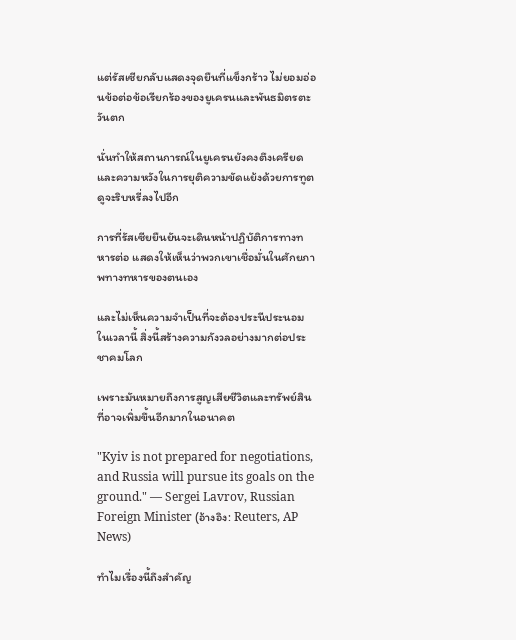แต่รัสเซียกลับแสดงจุดยืนที่แข็งกร้าว ไม่ยอมอ่อนข้อต่อข้อเรียกร้องของยูเครนและพันธมิตรตะวันตก

นั่นทำให้สถานการณ์ในยูเครนยังคงตึงเครียด และความหวังในการยุติความขัดแย้งด้วยการทูตดูจะริบหรี่ลงไปอีก

การที่รัสเซียยืนยันจะเดินหน้าปฏิบัติการทางทหารต่อ แสดงให้เห็นว่าพวกเขาเชื่อมั่นในศักยภาพทางทหารของตนเอง

และไม่เห็นความจำเป็นที่จะต้องประนีประนอมในเวลานี้ สิ่งนี้สร้างความกังวลอย่างมากต่อประชาคมโลก

เพราะมันหมายถึงการสูญเสียชีวิตและทรัพย์สินที่อาจเพิ่มขึ้นอีกมากในอนาคต

"Kyiv is not prepared for negotiations, and Russia will pursue its goals on the ground." — Sergei Lavrov, Russian Foreign Minister (อ้างอิง: Reuters, AP News)

ทำไมเรื่องนี้ถึงสำคัญ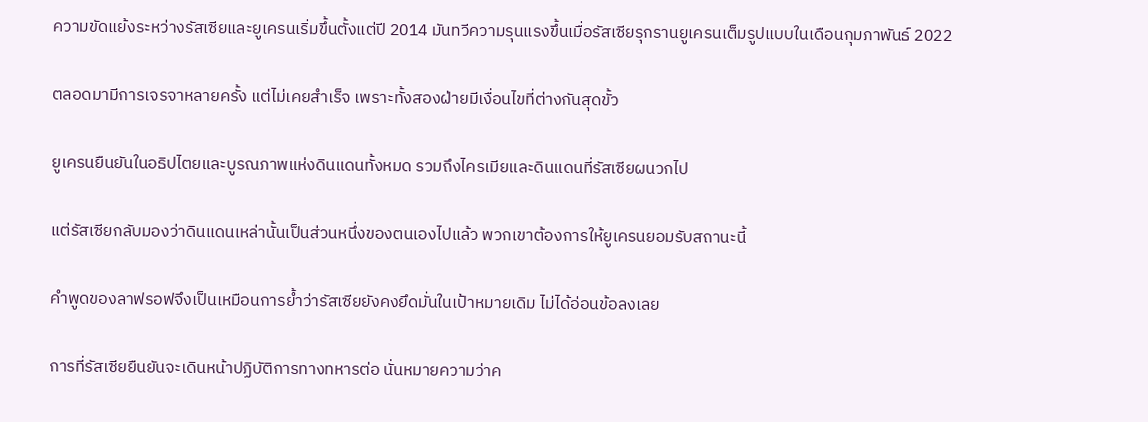ความขัดแย้งระหว่างรัสเซียและยูเครนเริ่มขึ้นตั้งแต่ปี 2014 มันทวีความรุนแรงขึ้นเมื่อรัสเซียรุกรานยูเครนเต็มรูปแบบในเดือนกุมภาพันธ์ 2022

ตลอดมามีการเจรจาหลายครั้ง แต่ไม่เคยสำเร็จ เพราะทั้งสองฝ่ายมีเงื่อนไขที่ต่างกันสุดขั้ว

ยูเครนยืนยันในอธิปไตยและบูรณภาพแห่งดินแดนทั้งหมด รวมถึงไครเมียและดินแดนที่รัสเซียผนวกไป

แต่รัสเซียกลับมองว่าดินแดนเหล่านั้นเป็นส่วนหนึ่งของตนเองไปแล้ว พวกเขาต้องการให้ยูเครนยอมรับสถานะนี้

คำพูดของลาฟรอฟจึงเป็นเหมือนการย้ำว่ารัสเซียยังคงยึดมั่นในเป้าหมายเดิม ไม่ได้อ่อนข้อลงเลย

การที่รัสเซียยืนยันจะเดินหน้าปฏิบัติการทางทหารต่อ นั่นหมายความว่าค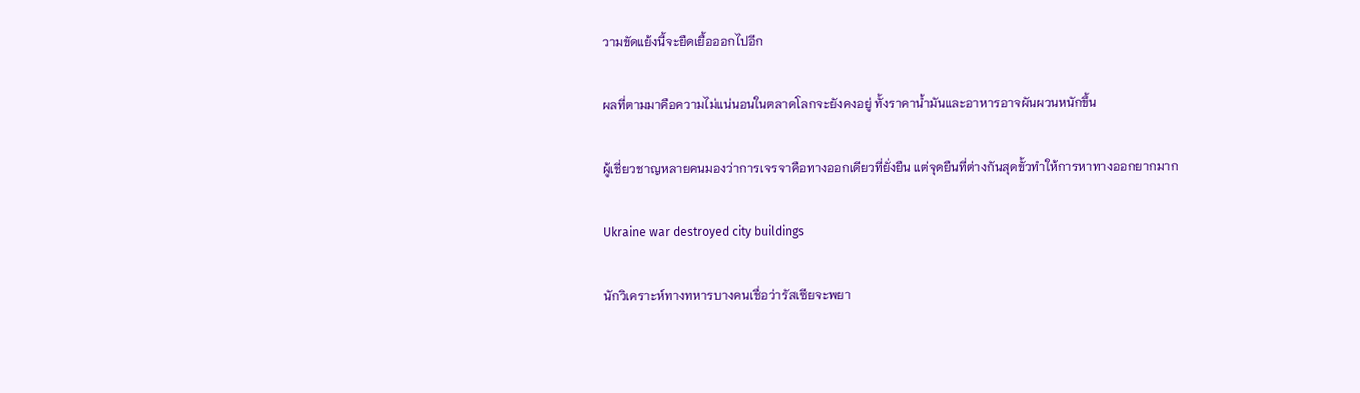วามขัดแย้งนี้จะยืดเยื้อออกไปอีก

ผลที่ตามมาคือความไม่แน่นอนในตลาดโลกจะยังคงอยู่ ทั้งราคาน้ำมันและอาหารอาจผันผวนหนักขึ้น

ผู้เชี่ยวชาญหลายคนมองว่าการเจรจาคือทางออกเดียวที่ยั่งยืน แต่จุดยืนที่ต่างกันสุดขั้วทำให้การหาทางออกยากมาก

Ukraine war destroyed city buildings

นักวิเคราะห์ทางทหารบางคนเชื่อว่ารัสเซียจะพยา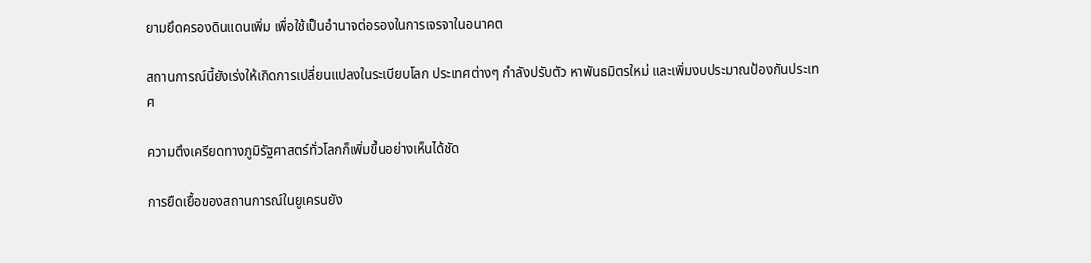ยามยึดครองดินแดนเพิ่ม เพื่อใช้เป็นอำนาจต่อรองในการเจรจาในอนาคต

สถานการณ์นี้ยังเร่งให้เกิดการเปลี่ยนแปลงในระเบียบโลก ประเทศต่างๆ กำลังปรับตัว หาพันธมิตรใหม่ และเพิ่มงบประมาณป้องกันประเทศ

ความตึงเครียดทางภูมิรัฐศาสตร์ทั่วโลกก็เพิ่มขึ้นอย่างเห็นได้ชัด

การยืดเยื้อของสถานการณ์ในยูเครนยัง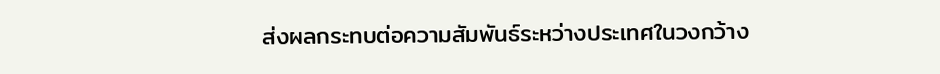ส่งผลกระทบต่อความสัมพันธ์ระหว่างประเทศในวงกว้าง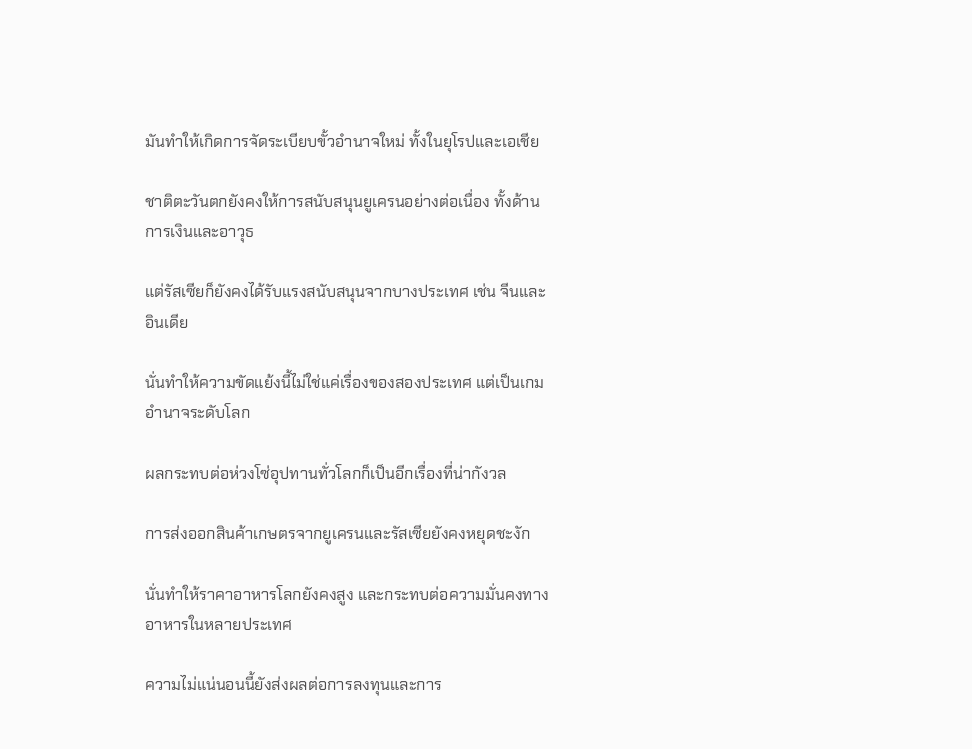มันทำให้เกิดการจัดระเบียบขั้วอำนาจใหม่ ทั้งในยุโรปและเอเชีย

ชาติตะวันตกยังคงให้การสนับสนุนยูเครนอย่างต่อเนื่อง ทั้งด้านการเงินและอาวุธ

แต่รัสเซียก็ยังคงได้รับแรงสนับสนุนจากบางประเทศ เช่น จีนและอินเดีย

นั่นทำให้ความขัดแย้งนี้ไม่ใช่แค่เรื่องของสองประเทศ แต่เป็นเกมอำนาจระดับโลก

ผลกระทบต่อห่วงโซ่อุปทานทั่วโลกก็เป็นอีกเรื่องที่น่ากังวล

การส่งออกสินค้าเกษตรจากยูเครนและรัสเซียยังคงหยุดชะงัก

นั่นทำให้ราคาอาหารโลกยังคงสูง และกระทบต่อความมั่นคงทางอาหารในหลายประเทศ

ความไม่แน่นอนนี้ยังส่งผลต่อการลงทุนและการ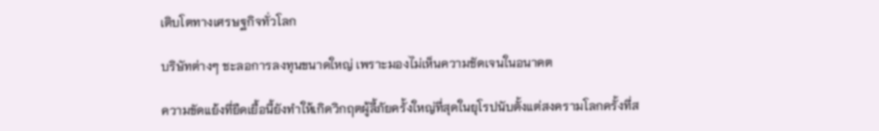เติบโตทางเศรษฐกิจทั่วโลก

บริษัทต่างๆ ชะลอการลงทุนขนาดใหญ่ เพราะมองไม่เห็นความชัดเจนในอนาคต

ความขัดแย้งที่ยืดเยื้อนี้ยังทำให้เกิดวิกฤตผู้ลี้ภัยครั้งใหญ่ที่สุดในยุโรปนับตั้งแต่สงครามโลกครั้งที่ส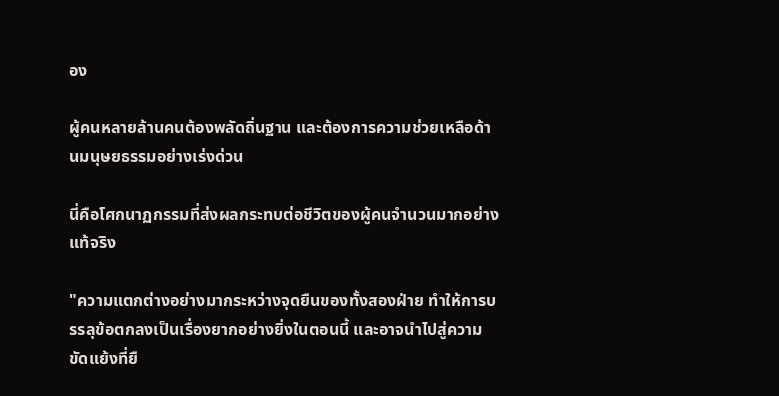อง

ผู้คนหลายล้านคนต้องพลัดถิ่นฐาน และต้องการความช่วยเหลือด้านมนุษยธรรมอย่างเร่งด่วน

นี่คือโศกนาฏกรรมที่ส่งผลกระทบต่อชีวิตของผู้คนจำนวนมากอย่างแท้จริง

"ความแตกต่างอย่างมากระหว่างจุดยืนของทั้งสองฝ่าย ทำให้การบรรลุข้อตกลงเป็นเรื่องยากอย่างยิ่งในตอนนี้ และอาจนำไปสู่ความขัดแย้งที่ยื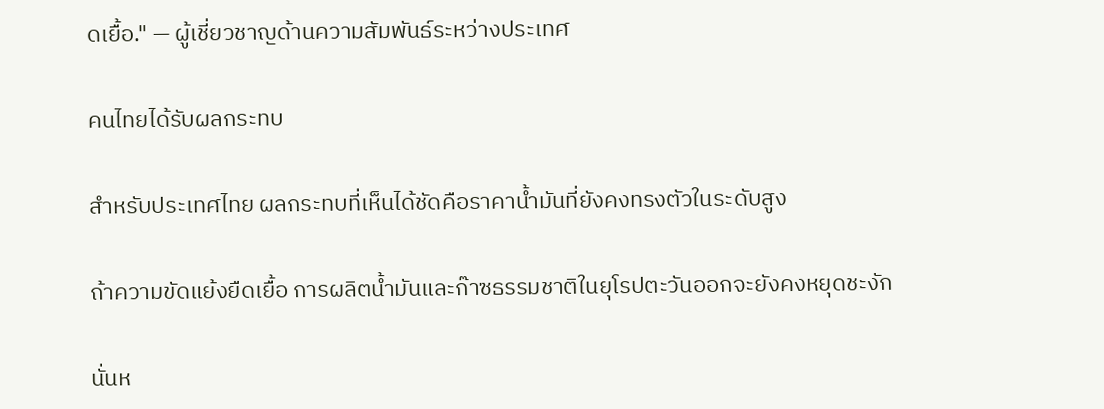ดเยื้อ." — ผู้เชี่ยวชาญด้านความสัมพันธ์ระหว่างประเทศ

คนไทยได้รับผลกระทบ

สำหรับประเทศไทย ผลกระทบที่เห็นได้ชัดคือราคาน้ำมันที่ยังคงทรงตัวในระดับสูง

ถ้าความขัดแย้งยืดเยื้อ การผลิตน้ำมันและก๊าซธรรมชาติในยุโรปตะวันออกจะยังคงหยุดชะงัก

นั่นห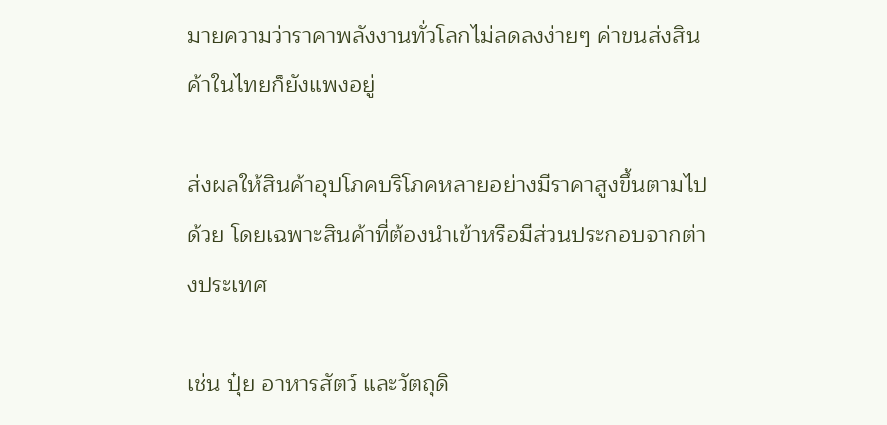มายความว่าราคาพลังงานทั่วโลกไม่ลดลงง่ายๆ ค่าขนส่งสินค้าในไทยก็ยังแพงอยู่

ส่งผลให้สินค้าอุปโภคบริโภคหลายอย่างมีราคาสูงขึ้นตามไปด้วย โดยเฉพาะสินค้าที่ต้องนำเข้าหรือมีส่วนประกอบจากต่างประเทศ

เช่น ปุ๋ย อาหารสัตว์ และวัตถุดิ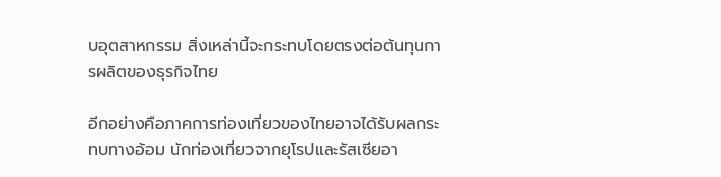บอุตสาหกรรม สิ่งเหล่านี้จะกระทบโดยตรงต่อต้นทุนการผลิตของธุรกิจไทย

อีกอย่างคือภาคการท่องเที่ยวของไทยอาจได้รับผลกระทบทางอ้อม นักท่องเที่ยวจากยุโรปและรัสเซียอา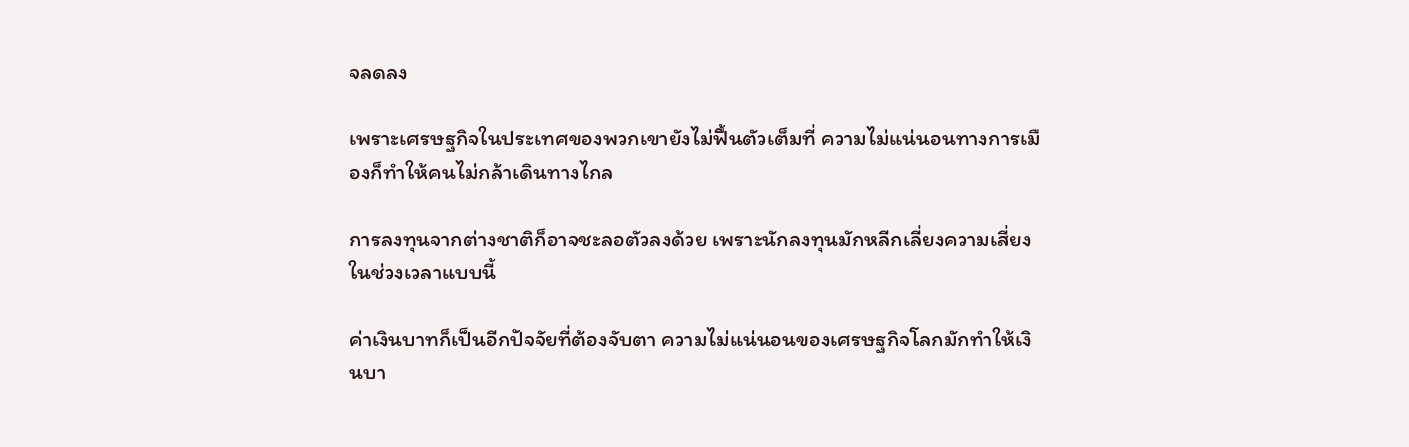จลดลง

เพราะเศรษฐกิจในประเทศของพวกเขายังไม่ฟื้นตัวเต็มที่ ความไม่แน่นอนทางการเมืองก็ทำให้คนไม่กล้าเดินทางไกล

การลงทุนจากต่างชาติก็อาจชะลอตัวลงด้วย เพราะนักลงทุนมักหลีกเลี่ยงความเสี่ยงในช่วงเวลาแบบนี้

ค่าเงินบาทก็เป็นอีกปัจจัยที่ต้องจับตา ความไม่แน่นอนของเศรษฐกิจโลกมักทำให้เงินบา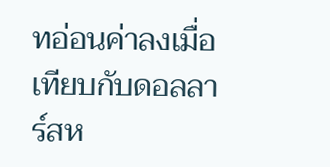ทอ่อนค่าลงเมื่อเทียบกับดอลลาร์สห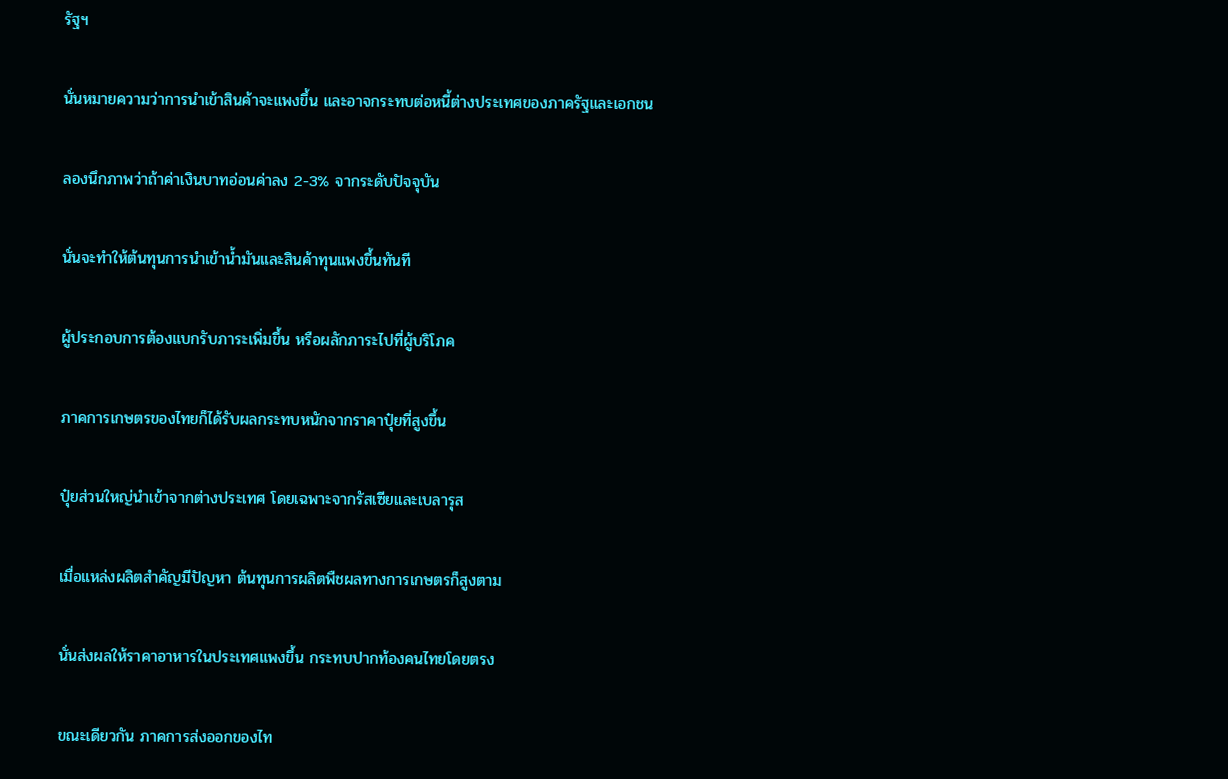รัฐฯ

นั่นหมายความว่าการนำเข้าสินค้าจะแพงขึ้น และอาจกระทบต่อหนี้ต่างประเทศของภาครัฐและเอกชน

ลองนึกภาพว่าถ้าค่าเงินบาทอ่อนค่าลง 2-3% จากระดับปัจจุบัน

นั่นจะทำให้ต้นทุนการนำเข้าน้ำมันและสินค้าทุนแพงขึ้นทันที

ผู้ประกอบการต้องแบกรับภาระเพิ่มขึ้น หรือผลักภาระไปที่ผู้บริโภค

ภาคการเกษตรของไทยก็ได้รับผลกระทบหนักจากราคาปุ๋ยที่สูงขึ้น

ปุ๋ยส่วนใหญ่นำเข้าจากต่างประเทศ โดยเฉพาะจากรัสเซียและเบลารุส

เมื่อแหล่งผลิตสำคัญมีปัญหา ต้นทุนการผลิตพืชผลทางการเกษตรก็สูงตาม

นั่นส่งผลให้ราคาอาหารในประเทศแพงขึ้น กระทบปากท้องคนไทยโดยตรง

ขณะเดียวกัน ภาคการส่งออกของไท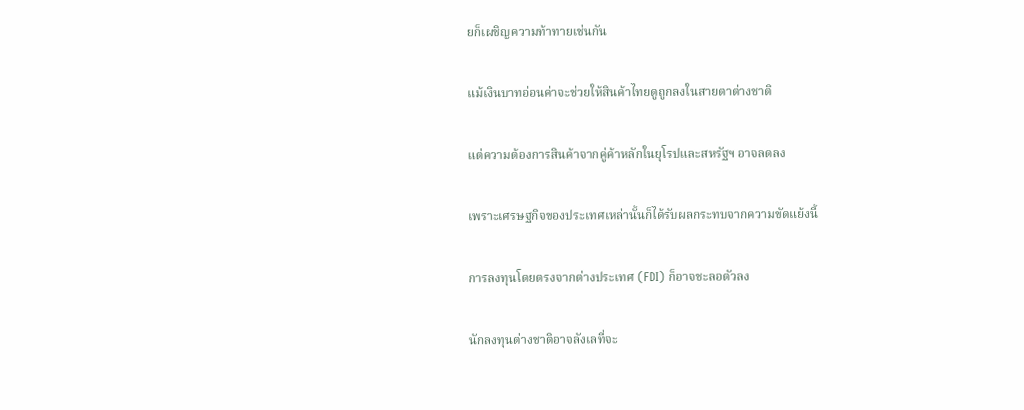ยก็เผชิญความท้าทายเช่นกัน

แม้เงินบาทอ่อนค่าจะช่วยให้สินค้าไทยดูถูกลงในสายตาต่างชาติ

แต่ความต้องการสินค้าจากคู่ค้าหลักในยุโรปและสหรัฐฯ อาจลดลง

เพราะเศรษฐกิจของประเทศเหล่านั้นก็ได้รับผลกระทบจากความขัดแย้งนี้

การลงทุนโดยตรงจากต่างประเทศ (FDI) ก็อาจชะลอตัวลง

นักลงทุนต่างชาติอาจลังเลที่จะ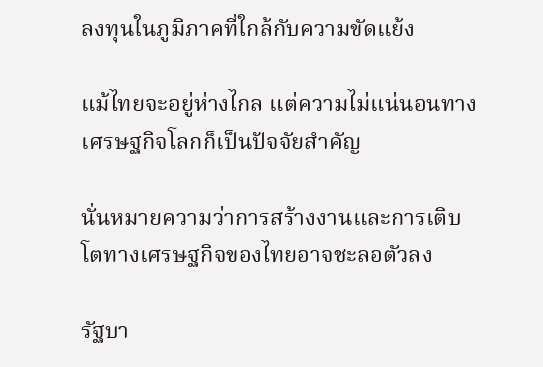ลงทุนในภูมิภาคที่ใกล้กับความขัดแย้ง

แม้ไทยจะอยู่ห่างไกล แต่ความไม่แน่นอนทางเศรษฐกิจโลกก็เป็นปัจจัยสำคัญ

นั่นหมายความว่าการสร้างงานและการเติบโตทางเศรษฐกิจของไทยอาจชะลอตัวลง

รัฐบา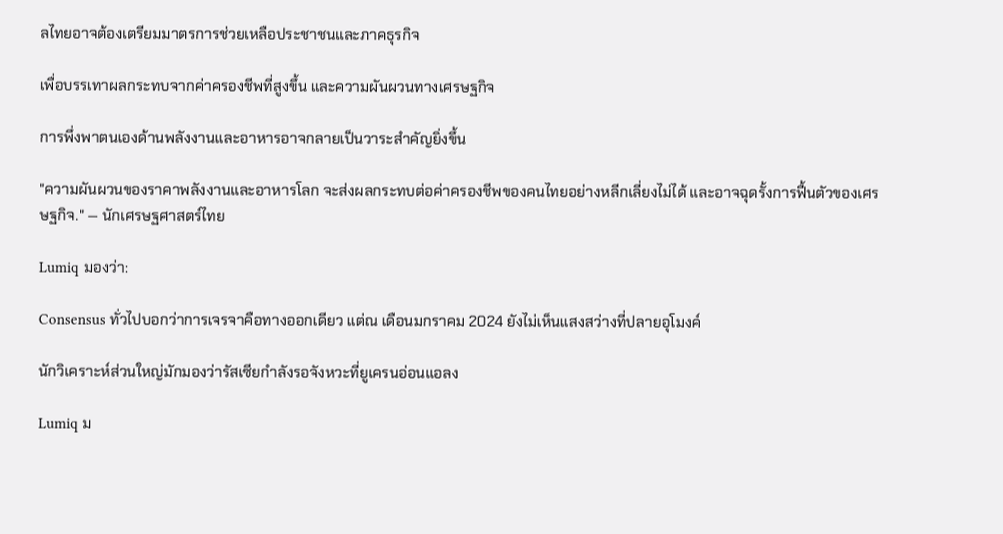ลไทยอาจต้องเตรียมมาตรการช่วยเหลือประชาชนและภาคธุรกิจ

เพื่อบรรเทาผลกระทบจากค่าครองชีพที่สูงขึ้น และความผันผวนทางเศรษฐกิจ

การพึ่งพาตนเองด้านพลังงานและอาหารอาจกลายเป็นวาระสำคัญยิ่งขึ้น

"ความผันผวนของราคาพลังงานและอาหารโลก จะส่งผลกระทบต่อค่าครองชีพของคนไทยอย่างหลีกเลี่ยงไม่ได้ และอาจฉุดรั้งการฟื้นตัวของเศรษฐกิจ." — นักเศรษฐศาสตร์ไทย

Lumiq มองว่า:

Consensus ทั่วไปบอกว่าการเจรจาคือทางออกเดียว แต่ณ เดือนมกราคม 2024 ยังไม่เห็นแสงสว่างที่ปลายอุโมงค์

นักวิเคราะห์ส่วนใหญ่มักมองว่ารัสเซียกำลังรอจังหวะที่ยูเครนอ่อนแอลง

Lumiq ม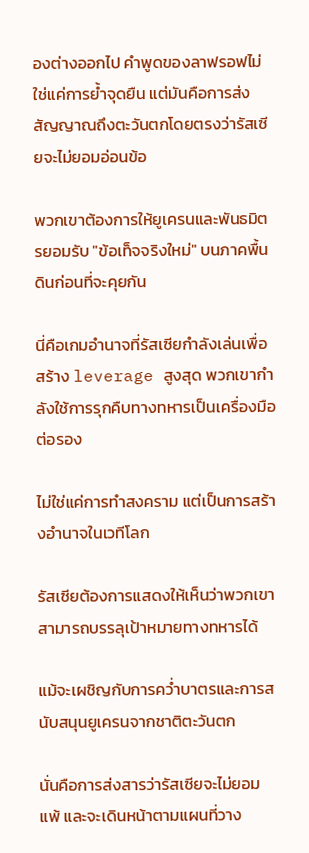องต่างออกไป คำพูดของลาฟรอฟไม่ใช่แค่การย้ำจุดยืน แต่มันคือการส่งสัญญาณถึงตะวันตกโดยตรงว่ารัสเซียจะไม่ยอมอ่อนข้อ

พวกเขาต้องการให้ยูเครนและพันธมิตรยอมรับ "ข้อเท็จจริงใหม่" บนภาคพื้นดินก่อนที่จะคุยกัน

นี่คือเกมอำนาจที่รัสเซียกำลังเล่นเพื่อสร้าง leverage สูงสุด พวกเขากำลังใช้การรุกคืบทางทหารเป็นเครื่องมือต่อรอง

ไม่ใช่แค่การทำสงคราม แต่เป็นการสร้างอำนาจในเวทีโลก

รัสเซียต้องการแสดงให้เห็นว่าพวกเขาสามารถบรรลุเป้าหมายทางทหารได้

แม้จะเผชิญกับการคว่ำบาตรและการสนับสนุนยูเครนจากชาติตะวันตก

นั่นคือการส่งสารว่ารัสเซียจะไม่ยอมแพ้ และจะเดินหน้าตามแผนที่วาง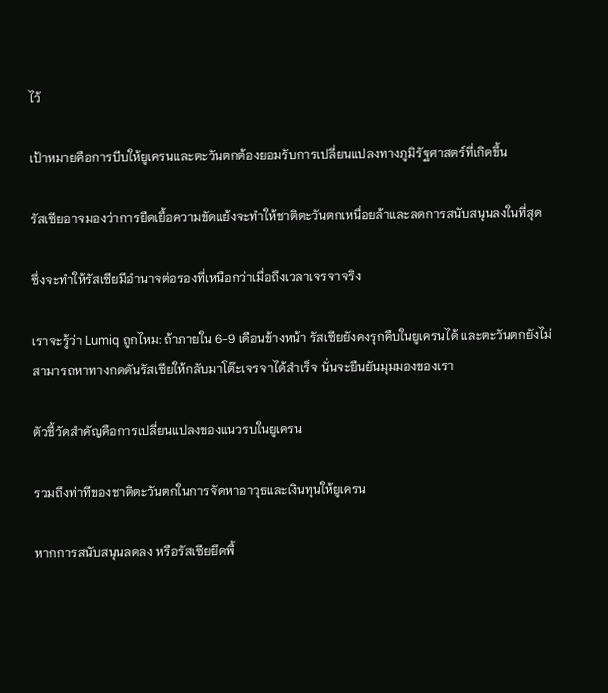ไว้

เป้าหมายคือการบีบให้ยูเครนและตะวันตกต้องยอมรับการเปลี่ยนแปลงทางภูมิรัฐศาสตร์ที่เกิดขึ้น

รัสเซียอาจมองว่าการยืดเยื้อความขัดแย้งจะทำให้ชาติตะวันตกเหนื่อยล้าและลดการสนับสนุนลงในที่สุด

ซึ่งจะทำให้รัสเซียมีอำนาจต่อรองที่เหนือกว่าเมื่อถึงเวลาเจรจาจริง

เราจะรู้ว่า Lumiq ถูกไหม: ถ้าภายใน 6-9 เดือนข้างหน้า รัสเซียยังคงรุกคืบในยูเครนได้ และตะวันตกยังไม่สามารถหาทางกดดันรัสเซียให้กลับมาโต๊ะเจรจาได้สำเร็จ นั่นจะยืนยันมุมมองของเรา

ตัวชี้วัดสำคัญคือการเปลี่ยนแปลงของแนวรบในยูเครน

รวมถึงท่าทีของชาติตะวันตกในการจัดหาอาวุธและเงินทุนให้ยูเครน

หากการสนับสนุนลดลง หรือรัสเซียยึดพื้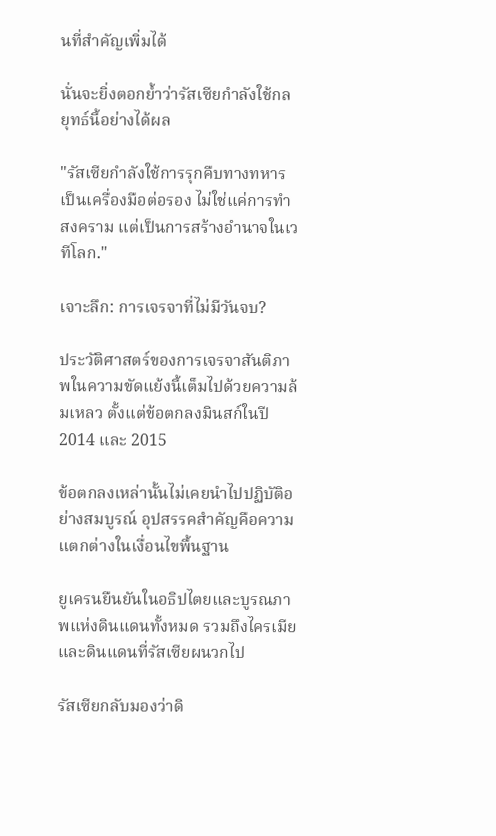นที่สำคัญเพิ่มได้

นั่นจะยิ่งตอกย้ำว่ารัสเซียกำลังใช้กลยุทธ์นี้อย่างได้ผล

"รัสเซียกำลังใช้การรุกคืบทางทหารเป็นเครื่องมือต่อรอง ไม่ใช่แค่การทำสงคราม แต่เป็นการสร้างอำนาจในเวทีโลก."

เจาะลึก: การเจรจาที่ไม่มีวันจบ?

ประวัติศาสตร์ของการเจรจาสันติภาพในความขัดแย้งนี้เต็มไปด้วยความล้มเหลว ตั้งแต่ข้อตกลงมินสก์ในปี 2014 และ 2015

ข้อตกลงเหล่านั้นไม่เคยนำไปปฏิบัติอย่างสมบูรณ์ อุปสรรคสำคัญคือความแตกต่างในเงื่อนไขพื้นฐาน

ยูเครนยืนยันในอธิปไตยและบูรณภาพแห่งดินแดนทั้งหมด รวมถึงไครเมียและดินแดนที่รัสเซียผนวกไป

รัสเซียกลับมองว่าดิ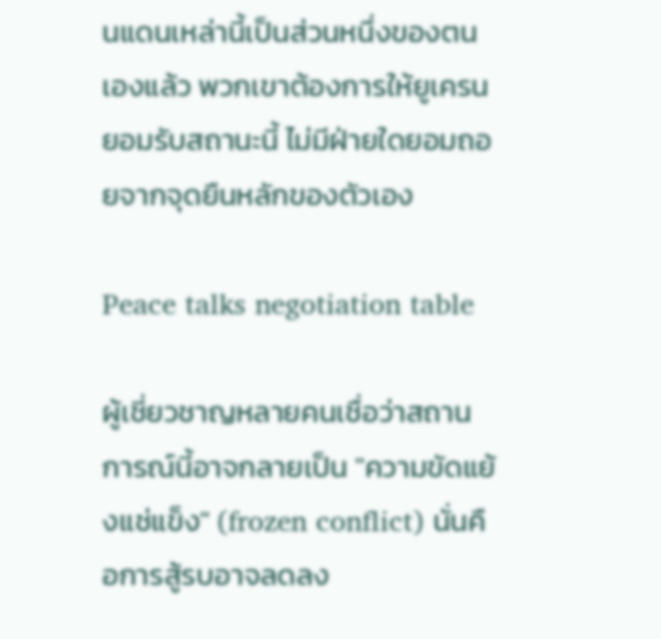นแดนเหล่านี้เป็นส่วนหนึ่งของตนเองแล้ว พวกเขาต้องการให้ยูเครนยอมรับสถานะนี้ ไม่มีฝ่ายใดยอมถอยจากจุดยืนหลักของตัวเอง

Peace talks negotiation table

ผู้เชี่ยวชาญหลายคนเชื่อว่าสถานการณ์นี้อาจกลายเป็น "ความขัดแย้งแช่แข็ง" (frozen conflict) นั่นคือการสู้รบอาจลดลง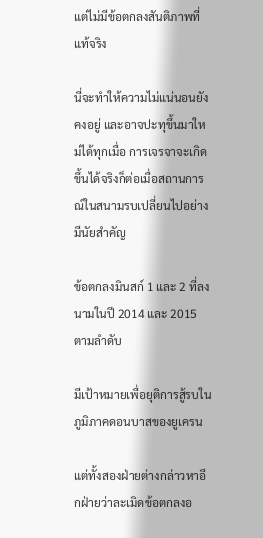แต่ไม่มีข้อตกลงสันติภาพที่แท้จริง

นี่จะทำให้ความไม่แน่นอนยังคงอยู่ และอาจปะทุขึ้นมาใหม่ได้ทุกเมื่อ การเจรจาจะเกิดขึ้นได้จริงก็ต่อเมื่อสถานการณ์ในสนามรบเปลี่ยนไปอย่างมีนัยสำคัญ

ข้อตกลงมินสก์ 1 และ 2 ที่ลงนามในปี 2014 และ 2015 ตามลำดับ

มีเป้าหมายเพื่อยุติการสู้รบในภูมิภาคดอนบาสของยูเครน

แต่ทั้งสองฝ่ายต่างกล่าวหาอีกฝ่ายว่าละเมิดข้อตกลงอ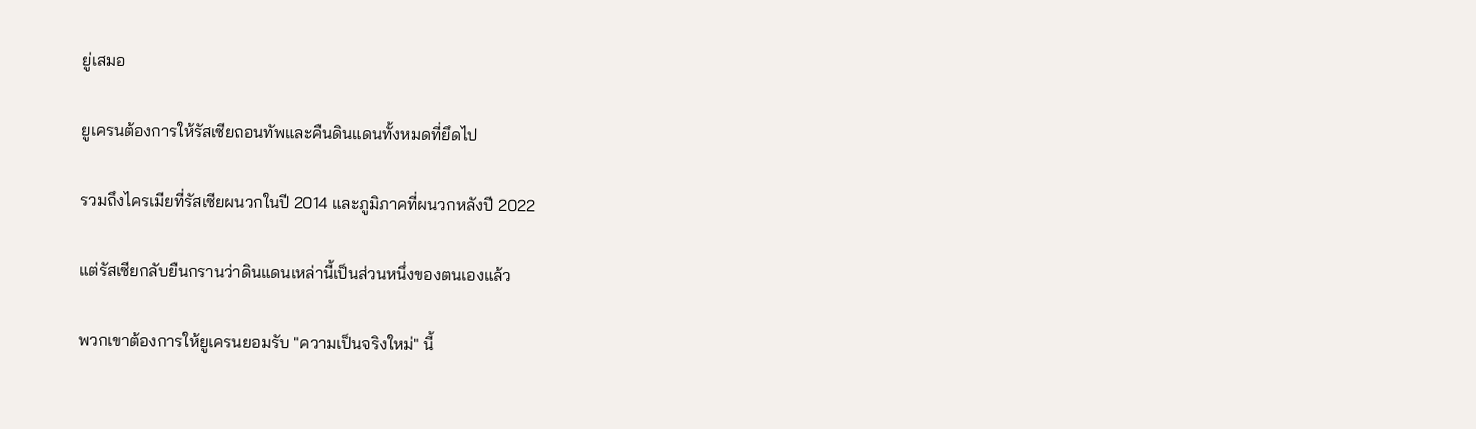ยู่เสมอ

ยูเครนต้องการให้รัสเซียถอนทัพและคืนดินแดนทั้งหมดที่ยึดไป

รวมถึงไครเมียที่รัสเซียผนวกในปี 2014 และภูมิภาคที่ผนวกหลังปี 2022

แต่รัสเซียกลับยืนกรานว่าดินแดนเหล่านี้เป็นส่วนหนึ่งของตนเองแล้ว

พวกเขาต้องการให้ยูเครนยอมรับ "ความเป็นจริงใหม่" นี้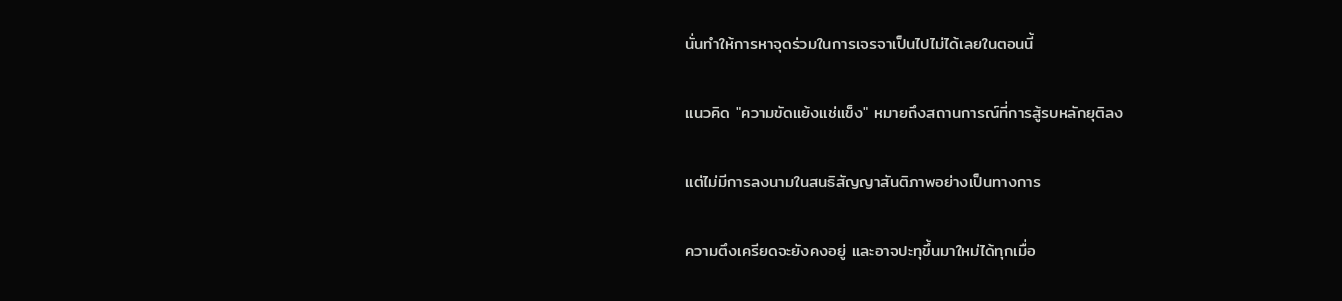นั่นทำให้การหาจุดร่วมในการเจรจาเป็นไปไม่ได้เลยในตอนนี้

แนวคิด "ความขัดแย้งแช่แข็ง" หมายถึงสถานการณ์ที่การสู้รบหลักยุติลง

แต่ไม่มีการลงนามในสนธิสัญญาสันติภาพอย่างเป็นทางการ

ความตึงเครียดจะยังคงอยู่ และอาจปะทุขึ้นมาใหม่ได้ทุกเมื่อ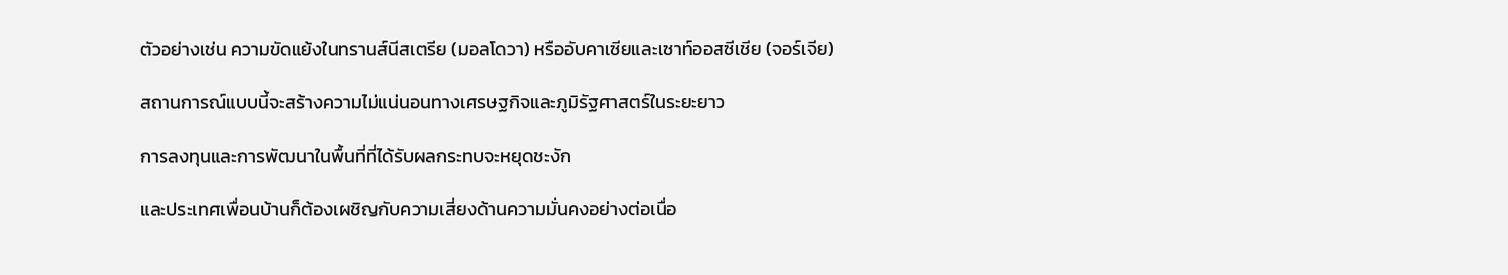ตัวอย่างเช่น ความขัดแย้งในทรานส์นีสเตรีย (มอลโดวา) หรืออับคาเซียและเซาท์ออสซีเชีย (จอร์เจีย)

สถานการณ์แบบนี้จะสร้างความไม่แน่นอนทางเศรษฐกิจและภูมิรัฐศาสตร์ในระยะยาว

การลงทุนและการพัฒนาในพื้นที่ที่ได้รับผลกระทบจะหยุดชะงัก

และประเทศเพื่อนบ้านก็ต้องเผชิญกับความเสี่ยงด้านความมั่นคงอย่างต่อเนื่อ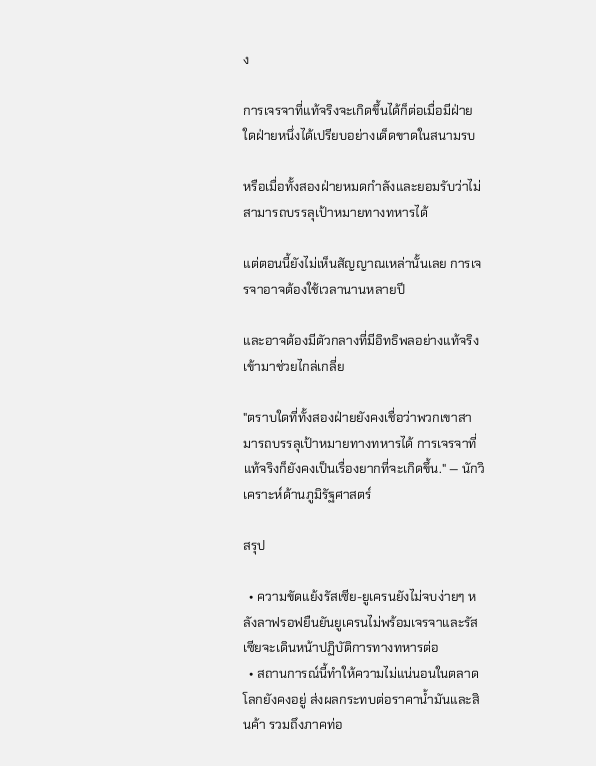ง

การเจรจาที่แท้จริงจะเกิดขึ้นได้ก็ต่อเมื่อมีฝ่ายใดฝ่ายหนึ่งได้เปรียบอย่างเด็ดขาดในสนามรบ

หรือเมื่อทั้งสองฝ่ายหมดกำลังและยอมรับว่าไม่สามารถบรรลุเป้าหมายทางทหารได้

แต่ตอนนี้ยังไม่เห็นสัญญาณเหล่านั้นเลย การเจรจาอาจต้องใช้เวลานานหลายปี

และอาจต้องมีตัวกลางที่มีอิทธิพลอย่างแท้จริงเข้ามาช่วยไกล่เกลี่ย

"ตราบใดที่ทั้งสองฝ่ายยังคงเชื่อว่าพวกเขาสามารถบรรลุเป้าหมายทางทหารได้ การเจรจาที่แท้จริงก็ยังคงเป็นเรื่องยากที่จะเกิดขึ้น." — นักวิเคราะห์ด้านภูมิรัฐศาสตร์

สรุป

  • ความขัดแย้งรัสเซีย-ยูเครนยังไม่จบง่ายๆ หลังลาฟรอฟยืนยันยูเครนไม่พร้อมเจรจาและรัสเซียจะเดินหน้าปฏิบัติการทางทหารต่อ
  • สถานการณ์นี้ทำให้ความไม่แน่นอนในตลาดโลกยังคงอยู่ ส่งผลกระทบต่อราคาน้ำมันและสินค้า รวมถึงภาคท่อ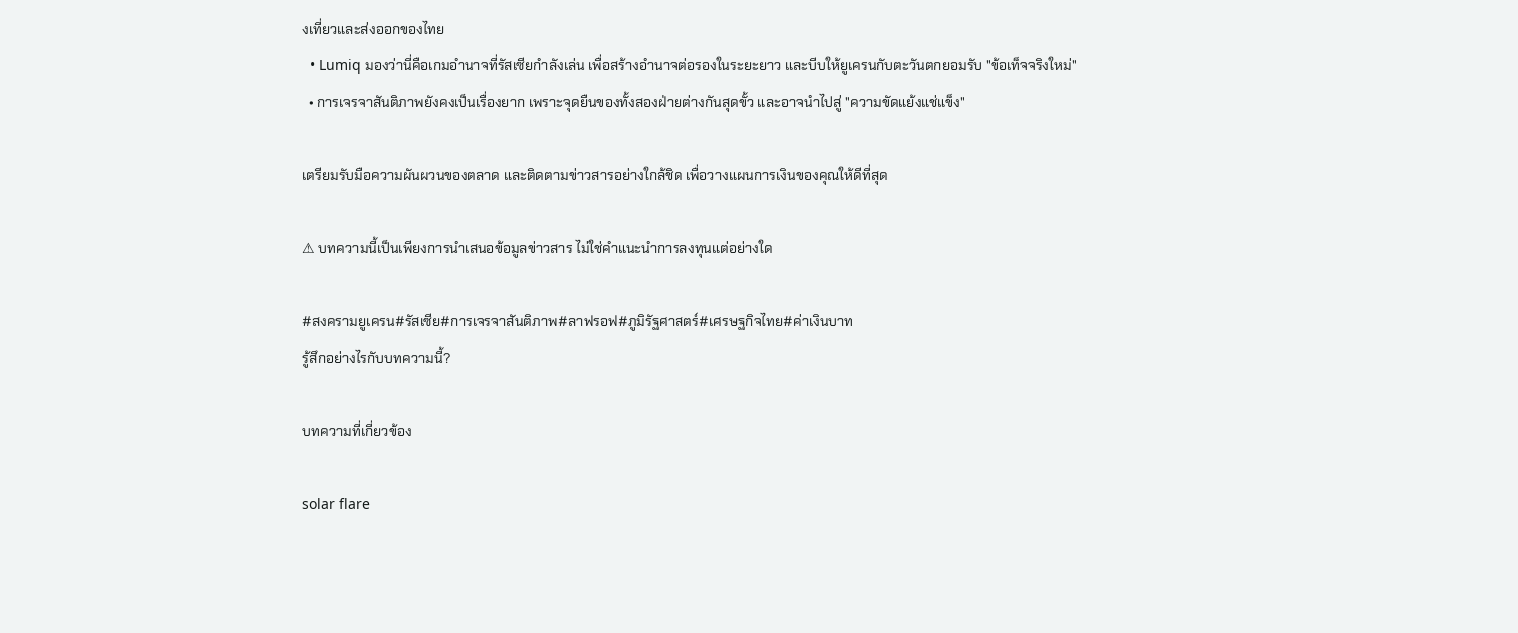งเที่ยวและส่งออกของไทย
  • Lumiq มองว่านี่คือเกมอำนาจที่รัสเซียกำลังเล่น เพื่อสร้างอำนาจต่อรองในระยะยาว และบีบให้ยูเครนกับตะวันตกยอมรับ "ข้อเท็จจริงใหม่"
  • การเจรจาสันติภาพยังคงเป็นเรื่องยาก เพราะจุดยืนของทั้งสองฝ่ายต่างกันสุดขั้ว และอาจนำไปสู่ "ความขัดแย้งแช่แข็ง"

เตรียมรับมือความผันผวนของตลาด และติดตามข่าวสารอย่างใกล้ชิด เพื่อวางแผนการเงินของคุณให้ดีที่สุด

⚠ บทความนี้เป็นเพียงการนำเสนอข้อมูลข่าวสาร ไม่ใช่คำแนะนำการลงทุนแต่อย่างใด

#สงครามยูเครน#รัสเซีย#การเจรจาสันติภาพ#ลาฟรอฟ#ภูมิรัฐศาสตร์#เศรษฐกิจไทย#ค่าเงินบาท
รู้สึกอย่างไรกับบทความนี้?

บทความที่เกี่ยวข้อง

solar flare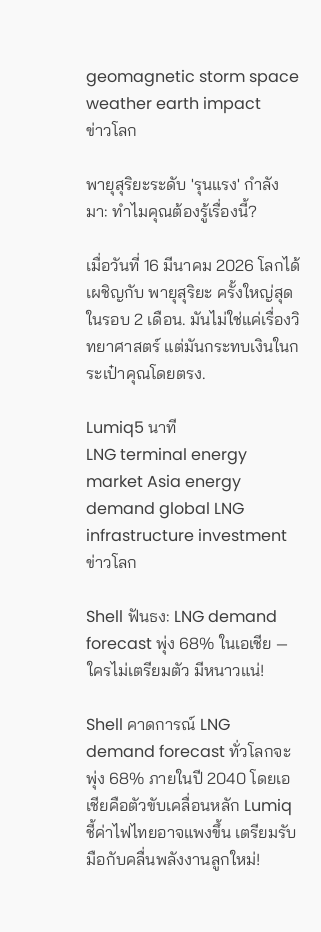geomagnetic storm space weather earth impact
ข่าวโลก

พายุสุริยะระดับ 'รุนแรง' กำลังมา: ทำไมคุณต้องรู้เรื่องนี้?

เมื่อวันที่ 16 มีนาคม 2026 โลกได้เผชิญกับ พายุสุริยะ ครั้งใหญ่สุดในรอบ 2 เดือน. มันไม่ใช่แค่เรื่องวิทยาศาสตร์ แต่มันกระทบเงินในกระเป๋าคุณโดยตรง.

Lumiq5 นาที
LNG terminal energy market Asia energy demand global LNG infrastructure investment
ข่าวโลก

Shell ฟันธง: LNG demand forecast พุ่ง 68% ในเอเชีย — ใครไม่เตรียมตัว มีหนาวแน่!

Shell คาดการณ์ LNG demand forecast ทั่วโลกจะพุ่ง 68% ภายในปี 2040 โดยเอเชียคือตัวขับเคลื่อนหลัก Lumiq ชี้ค่าไฟไทยอาจแพงขึ้น เตรียมรับมือกับคลื่นพลังงานลูกใหม่!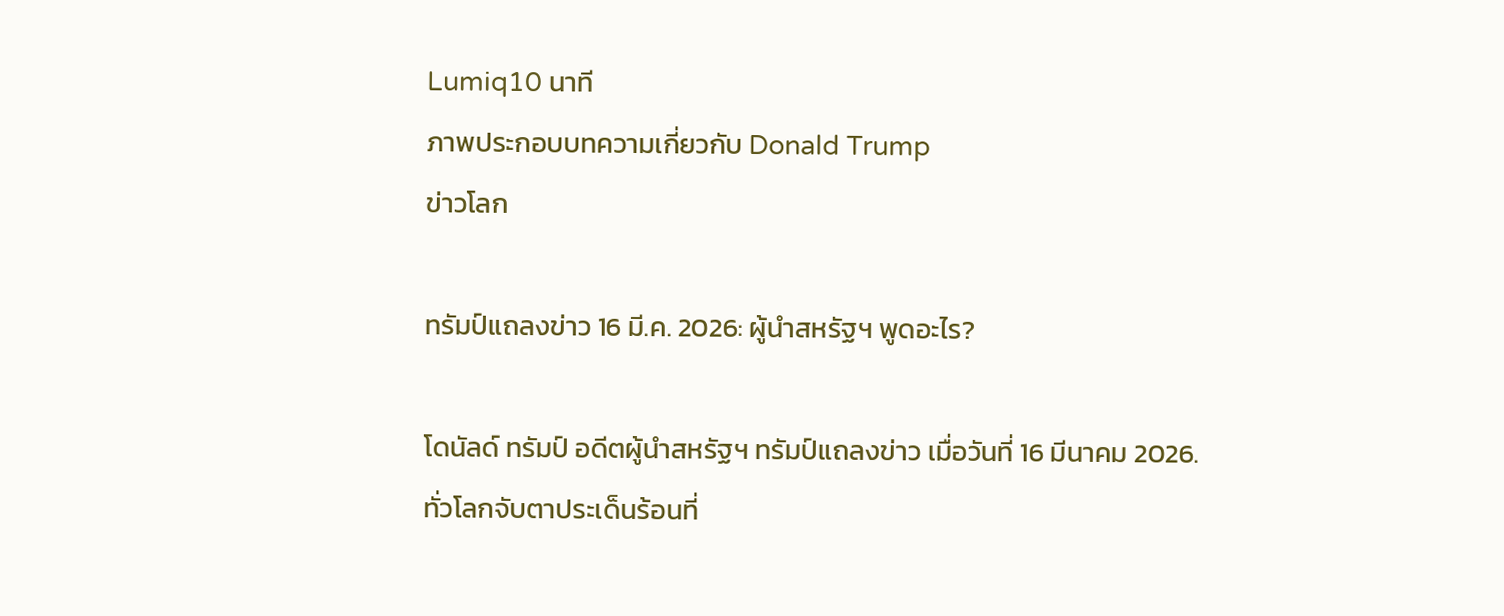Lumiq10 นาที
ภาพประกอบบทความเกี่ยวกับ Donald Trump
ข่าวโลก

ทรัมป์แถลงข่าว 16 มี.ค. 2026: ผู้นำสหรัฐฯ พูดอะไร?

โดนัลด์ ทรัมป์ อดีตผู้นำสหรัฐฯ ทรัมป์แถลงข่าว เมื่อวันที่ 16 มีนาคม 2026. ทั่วโลกจับตาประเด็นร้อนที่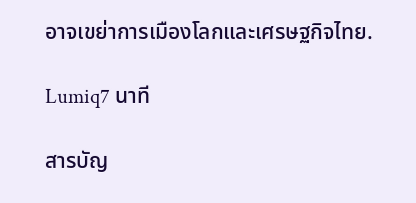อาจเขย่าการเมืองโลกและเศรษฐกิจไทย.

Lumiq7 นาที

สารบัญ